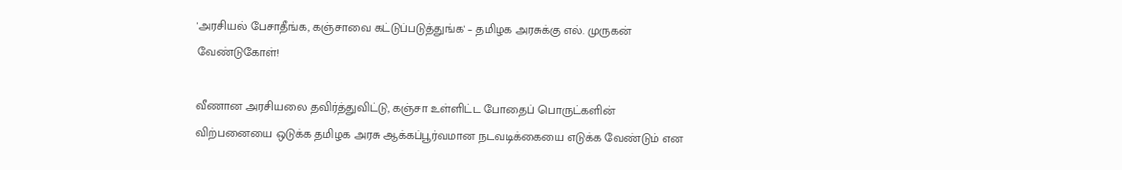'அரசியல் பேசாதீங்க, கஞ்சாவை கட்டுப்படுத்துங்க' – தமிழக அரசுக்கு எல். முருகன் வேண்டுகோள்!

வீணான அரசியலை தவிர்த்துவிட்டு, கஞ்சா உள்ளிட்ட போதைப் பொருட்களின் விற்பனையை ஒடுக்க தமிழக அரசு ஆக்கப்பூர்வமான நடவடிக்கையை எடுக்க வேண்டும் என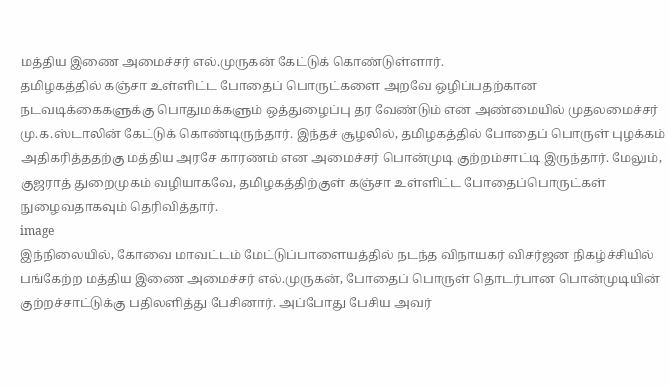மத்திய இணை அமைச்சர் எல்.முருகன் கேட்டுக் கொண்டுள்ளார்.
தமிழகத்தில் கஞ்சா உள்ளிட்ட போதைப் பொருட்களை அறவே ஒழிப்பதற்கான நடவடிக்கைகளுக்கு பொதுமக்களும் ஒத்துழைப்பு தர வேண்டும் என அண்மையில் முதலமைச்சர் மு.க.ஸ்டாலின் கேட்டுக் கொண்டிருந்தார். இந்தச் சூழலில், தமிழகத்தில் போதைப் பொருள் புழக்கம் அதிகரித்ததற்கு மத்திய அரசே காரணம் என அமைச்சர் பொன்முடி குற்றம்சாட்டி இருந்தார். மேலும், குஜராத் துறைமுகம் வழியாகவே, தமிழகத்திற்குள் கஞ்சா உள்ளிட்ட போதைப்பொருட்கள் நுழைவதாகவும் தெரிவித்தார்.
image
இந்நிலையில், கோவை மாவட்டம் மேட்டுப்பாளையத்தில் நடந்த விநாயகர் விசர்ஜன நிகழ்ச்சியில் பங்கேற்ற மத்திய இணை அமைச்சர் எல்.முருகன், போதைப் பொருள் தொடர்பான பொன்முடியின் குற்றச்சாட்டுக்கு பதிலளித்து பேசினார். அப்போது பேசிய அவர்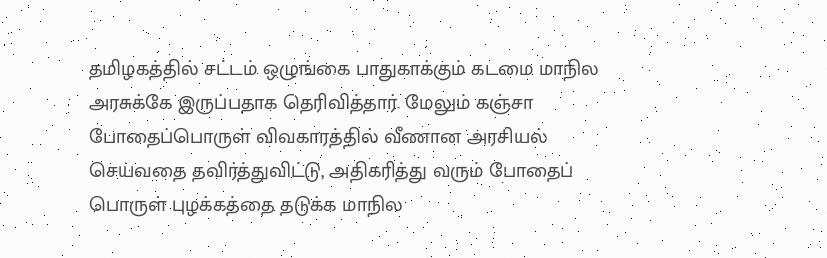தமிழகத்தில் சட்டம் ஒழுங்கை பாதுகாக்கும் கடமை மாநில அரசுக்கே இருப்பதாக தெரிவித்தார். மேலும் கஞ்சா போதைப்பொருள் விவகாரத்தில் வீணான அரசியல் செய்வதை தவிர்த்துவிட்டு, அதிகரித்து வரும் போதைப் பொருள் புழக்கத்தை தடுக்க மாநில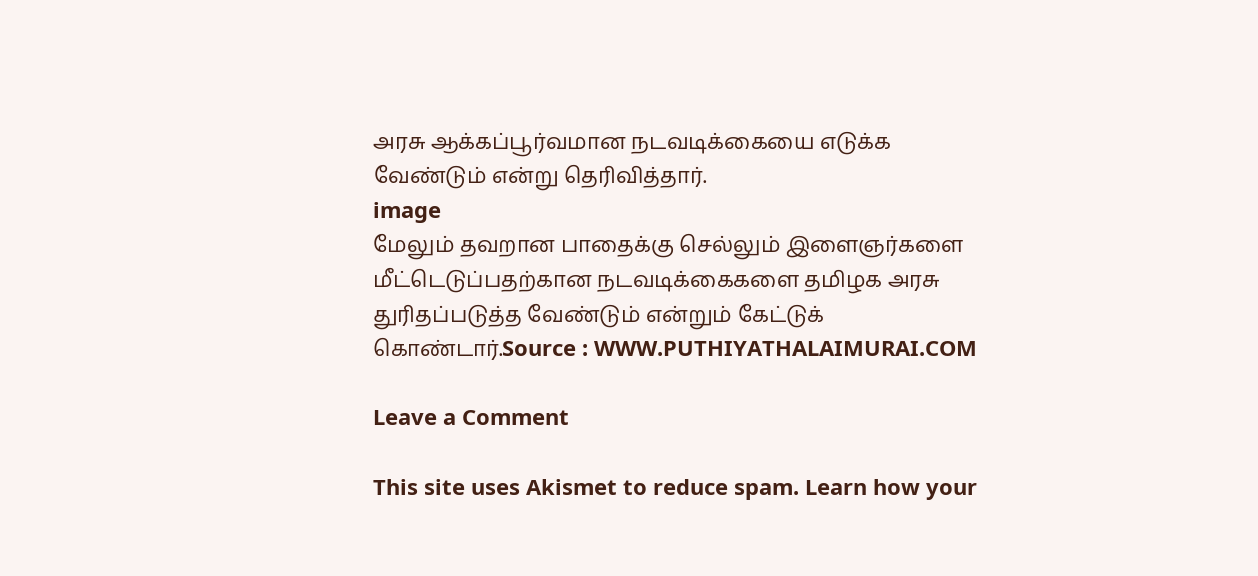அரசு ஆக்கப்பூர்வமான நடவடிக்கையை எடுக்க வேண்டும் என்று தெரிவித்தார்.
image
மேலும் தவறான பாதைக்கு செல்லும் இளைஞர்களை மீட்டெடுப்பதற்கான நடவடிக்கைகளை தமிழக அரசு துரிதப்படுத்த வேண்டும் என்றும் கேட்டுக் கொண்டார்.Source : WWW.PUTHIYATHALAIMURAI.COM

Leave a Comment

This site uses Akismet to reduce spam. Learn how your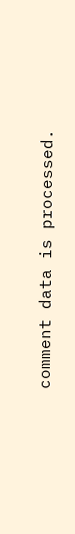comment data is processed.